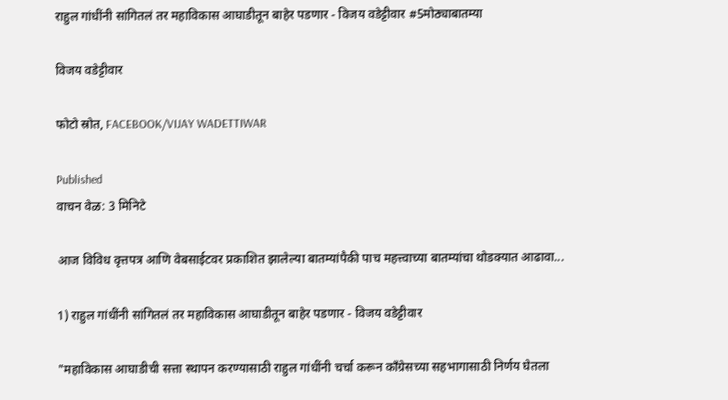राहुल गांधींनी सांगितलं तर महाविकास आघाडीतून बाहेर पडणार - विजय वडेट्टीवार #5मोठ्याबातम्या

विजय वडेट्टीवार

फोटो स्रोत, FACEBOOK/VIJAY WADETTIWAR

Published
वाचन वेळ: 3 मिनिटे

आज विविध वृत्तपत्र आणि वेबसाईटवर प्रकाशित झालेल्या बातम्यांपैकी पाच महत्त्वाच्या बातम्यांचा थोडक्यात आढावा...

1) राहुल गांधींनी सांगितलं तर महाविकास आघाडीतून बाहेर पडणार - विजय वडेट्टीवार

"महाविकास आघाडीची सत्ता स्थापन करण्यासाठी राहुल गांधींनी चर्चा करून काँग्रेसच्या सहभागासाठी निर्णय घेतला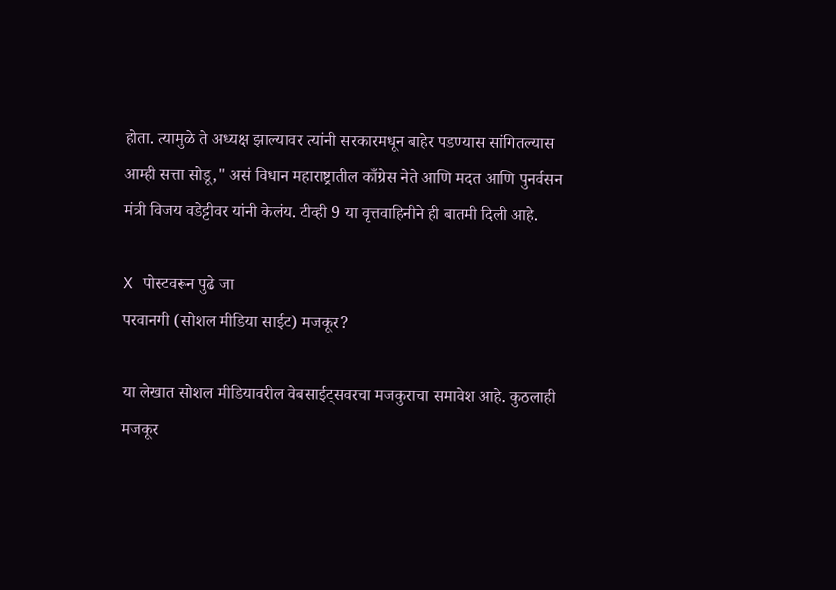होता. त्यामुळे ते अध्यक्ष झाल्यावर त्यांनी सरकारमधून बाहेर पडण्यास सांगितल्यास आम्ही सत्ता सोडू," असं विधान महाराष्ट्रातील काँग्रेस नेते आणि मदत आणि पुनर्वसन मंत्री विजय वडेट्टीवर यांनी केलंय. टीव्ही 9 या वृत्तवाहिनीने ही बातमी दिली आहे.

X पोस्टवरून पुढे जा
परवानगी (सोशल मीडिया साईट) मजकूर?

या लेखात सोशल मीडियावरील वेबसाईट्सवरचा मजकुराचा समावेश आहे. कुठलाही मजकूर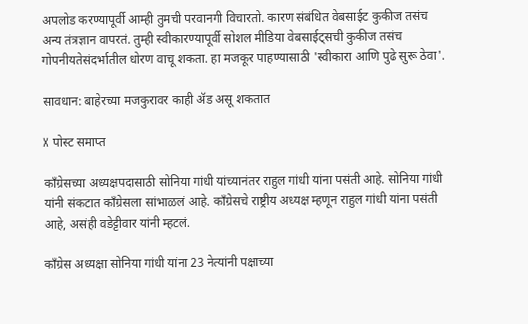अपलोड करण्यापूर्वी आम्ही तुमची परवानगी विचारतो. कारण संबंधित वेबसाईट कुकीज तसंच अन्य तंत्रज्ञान वापरतं. तुम्ही स्वीकारण्यापूर्वी सोशल मीडिया वेबसाईट्सची कुकीज तसंच गोपनीयतेसंदर्भातील धोरण वाचू शकता. हा मजकूर पाहण्यासाठी 'स्वीकारा आणि पुढे सुरू ठेवा'.

सावधान: बाहेरच्या मजकुरावर काही ॲड असू शकतात

X पोस्ट समाप्त

काँग्रेसच्या अध्यक्षपदासाठी सोनिया गांधी यांच्यानंतर राहुल गांधी यांना पसंती आहे. सोनिया गांधी यांनी संकटात काँग्रेसला सांभाळलं आहे. काँग्रेसचे राष्ट्रीय अध्यक्ष म्हणून राहुल गांधी यांना पसंती आहे, असंही वडेट्टीवार यांनी म्हटलं.

काँग्रेस अध्यक्षा सोनिया गांधी यांना 23 नेत्यांनी पक्षाच्या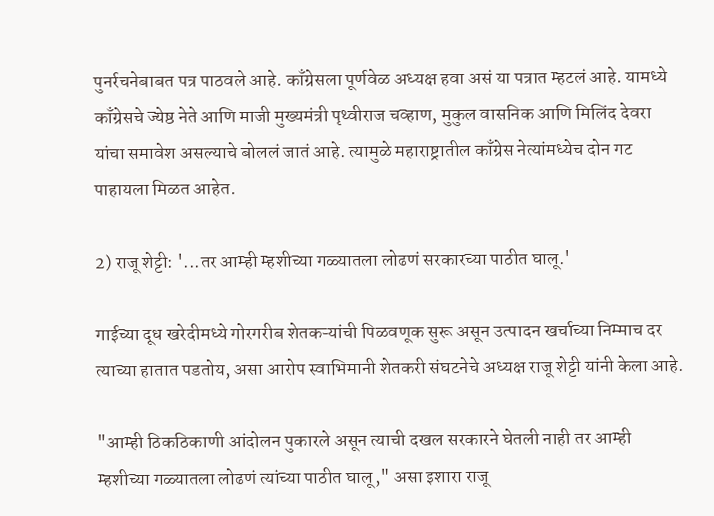पुनर्रचनेबाबत पत्र पाठवले आहे. काँग्रेसला पूर्णवेळ अध्यक्ष हवा असं या पत्रात म्हटलं आहे. यामध्ये काँग्रेसचे ज्येष्ठ नेते आणि माजी मुख्यमंत्री पृथ्वीराज चव्हाण, मुकुल वासनिक आणि मिलिंद देवरा यांचा समावेश असल्याचे बोललं जातं आहे. त्यामुळे महाराष्ट्रातील काँग्रेस नेत्यांमध्येच दोन गट पाहायला मिळत आहेत.

2) राजू शेट्टी: '...तर आम्ही म्हशीच्या गळ्यातला लोढणं सरकारच्या पाठीत घालू.'

गाईच्या दूध खरेदीमध्ये गोरगरीब शेतकऱ्यांची पिळवणूक सुरू असून उत्पादन खर्चाच्या निम्माच दर त्याच्या हातात पडतोय, असा आरोप स्वाभिमानी शेतकरी संघटनेचे अध्यक्ष राजू शेट्टी यांनी केला आहे.

"आम्ही ठिकठिकाणी आंदोलन पुकारले असून त्याची दखल सरकारने घेतली नाही तर आम्ही म्हशीच्या गळ्यातला लोढणं त्यांच्या पाठीत घालू," असा इशारा राजू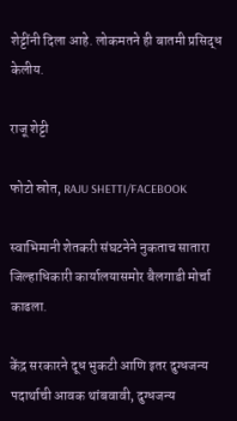शेट्टींनी दिला आहे. लोकमतने ही बातमी प्रसिद्ध केलीय.

राजू शेट्टी

फोटो स्रोत, RAJU SHETTI/FACEBOOK

स्वाभिमानी शेतकरी संघटनेने नुकताच सातारा जिल्हाधिकारी कार्यालयासमोर बैलगाडी मोर्चा काढला.

केंद्र सरकारने दूध भुकटी आणि इतर दुग्धजन्य पदार्थाची आवक थांबवावी, दुग्धजन्य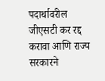पदार्थावरील जीएसटी कर रद्द करावा आणि राज्य सरकारने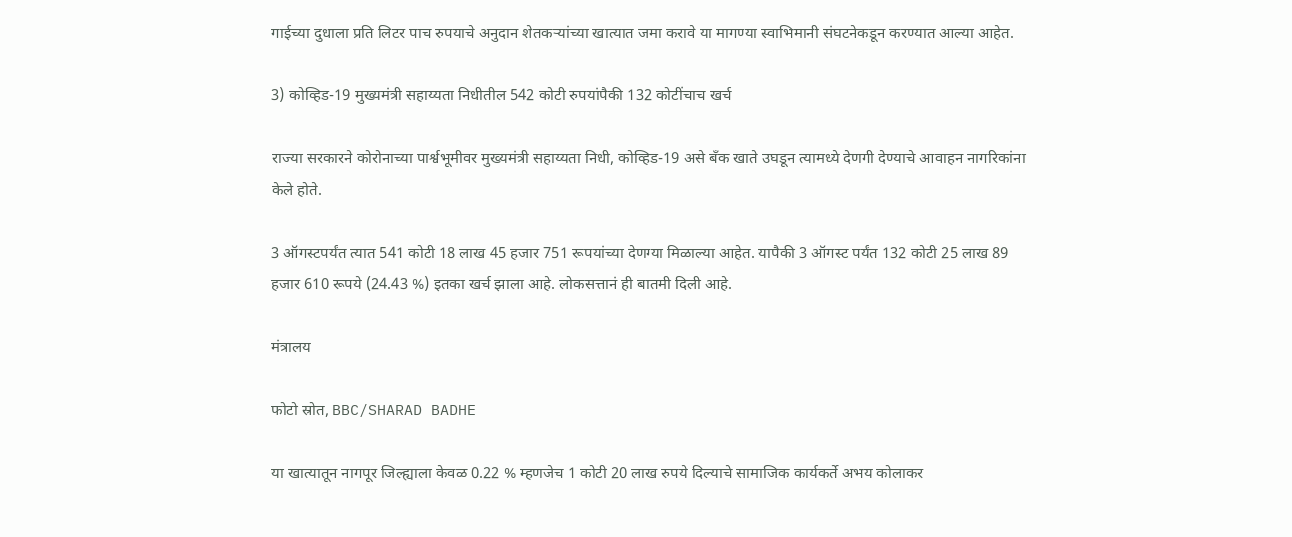गाईच्या दुधाला प्रति लिटर पाच रुपयाचे अनुदान शेतकऱ्यांच्या खात्यात जमा करावे या मागण्या स्वाभिमानी संघटनेकडून करण्यात आल्या आहेत.

3) कोव्हिड-19 मुख्यमंत्री सहाय्यता निधीतील 542 कोटी रुपयांपैकी 132 कोटींचाच खर्च

राज्या सरकारने कोरोनाच्या पार्श्वभूमीवर मुख्यमंत्री सहाय्यता निधी, कोव्हिड-19 असे बँक खाते उघडून त्यामध्ये देणगी देण्याचे आवाहन नागरिकांना केले होते.

3 ऑगस्टपर्यंत त्यात 541 कोटी 18 लाख 45 हजार 751 रूपयांच्या देणग्या मिळाल्या आहेत. यापैकी 3 ऑगस्ट पर्यंत 132 कोटी 25 लाख 89 हजार 610 रूपये (24.43 %) इतका खर्च झाला आहे. लोकसत्तानं ही बातमी दिली आहे.

मंत्रालय

फोटो स्रोत, BBC/SHARAD BADHE

या खात्यातून नागपूर जिल्ह्याला केवळ 0.22 % म्हणजेच 1 कोटी 20 लाख रुपये दिल्याचे सामाजिक कार्यकर्ते अभय कोलाकर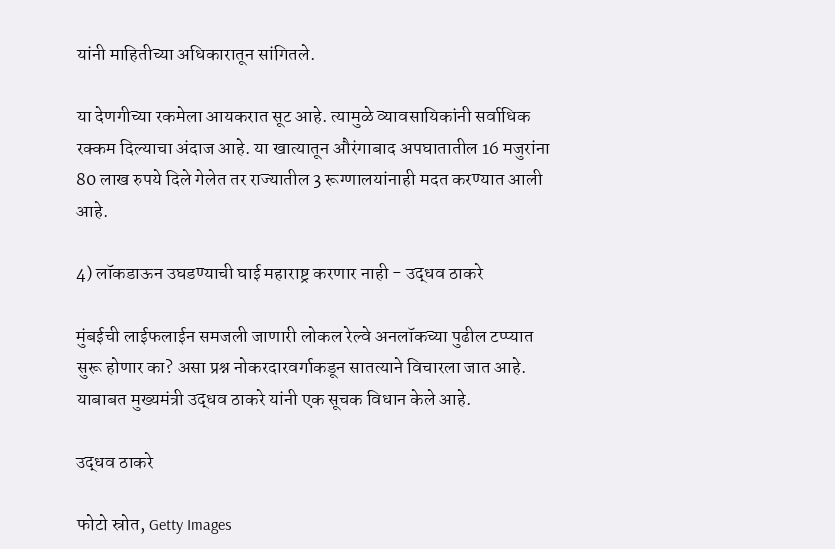यांनी माहितीच्या अधिकारातून सांगितले.

या देणगीच्या रकमेला आयकरात सूट आहे. त्यामुळे व्यावसायिकांनी सर्वाधिक रक्कम दिल्याचा अंदाज आहे. या खात्यातून औरंगाबाद अपघातातील 16 मजुरांना 80 लाख रुपये दिले गेलेत तर राज्यातील 3 रूग्णालयांनाही मदत करण्यात आली आहे.

4) लॉकडाऊन उघडण्याची घाई महाराष्ट्र करणार नाही - उद्धव ठाकरे

मुंबईची लाईफलाईन समजली जाणारी लोकल रेल्वे अनलॉकच्या पुढील टप्प्यात सुरू होणार का? असा प्रश्न नोकरदारवर्गाकडून सातत्याने विचारला जात आहे. याबाबत मुख्यमंत्री उद्धव ठाकरे यांनी एक सूचक विधान केले आहे.

उद्धव ठाकरे

फोटो स्रोत, Getty Images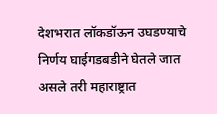देशभरात लॉकडॉऊन उघडण्याचे निर्णय घाईगडबडीने घेतले जात असले तरी महाराष्ट्रात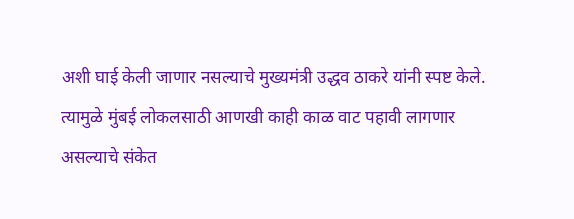अशी घाई केली जाणार नसल्याचे मुख्यमंत्री उद्धव ठाकरे यांनी स्पष्ट केले. त्यामुळे मुंबई लोकलसाठी आणखी काही काळ वाट पहावी लागणार असल्याचे संकेत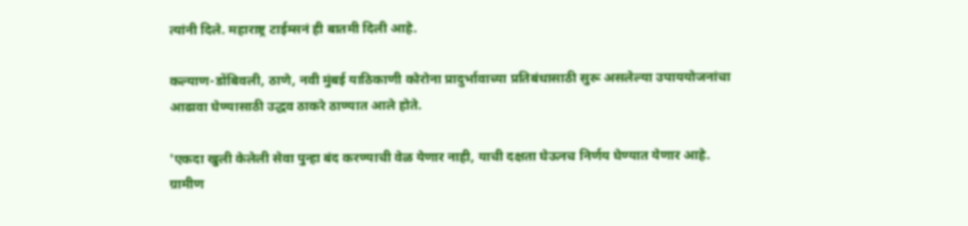त्यांनी दिले. महाराष्ट्र टाईम्सनं ही बातमी दिली आहे.

कल्याण-डोंबिवली, ठाणे, नवी मुंबई याठिकाणी कोरोना प्रादुर्भावाच्या प्रतिबंधासाठी सुरू असलेल्या उपाययोजनांचा आढावा घेण्यासाठी उद्धव ठाकरे ठाण्यात आले होते.

'एकदा खुली केलेली सेवा पुन्हा बंद करण्याची वेळ येणार नाही, याची दक्षता घेऊनच निर्णय घेण्यात येणार आहे. ग्रामीण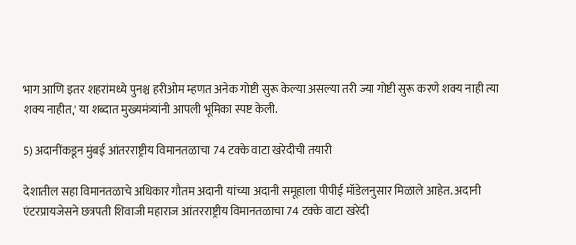भाग आणि इतर शहरांमध्ये पुनश्च हरीओम म्हणत अनेक गोष्टी सुरू केल्या असल्या तरी ज्या गोष्टी सुरू करणे शक्य नाही त्या शक्य नाहीत,' या शब्दात मुख्यमंत्र्यांनी आपली भूमिका स्पष्ट केली.

5) अदानींकडून मुंबई आंतरराष्ट्रीय विमानतळाचा 74 टक्के वाटा खरेदीची तयारी

देशातील सहा विमानतळाचे अधिकार गौतम अदानी यांच्या अदानी समूहाला पीपीई मॉडेलनुसार मिळाले आहेत. अदानी एंटरप्रायजेसने छत्रपती शिवाजी महाराज आंतरराष्ट्रीय विमानतळाचा 74 टक्के वाटा खरेदी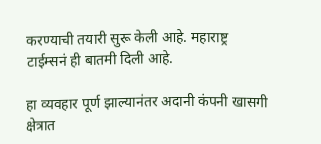करण्याची तयारी सुरू केली आहे. महाराष्ट्र टाईम्सनं ही बातमी दिली आहे.

हा व्यवहार पूर्ण झाल्यानंतर अदानी कंपनी खासगी क्षेत्रात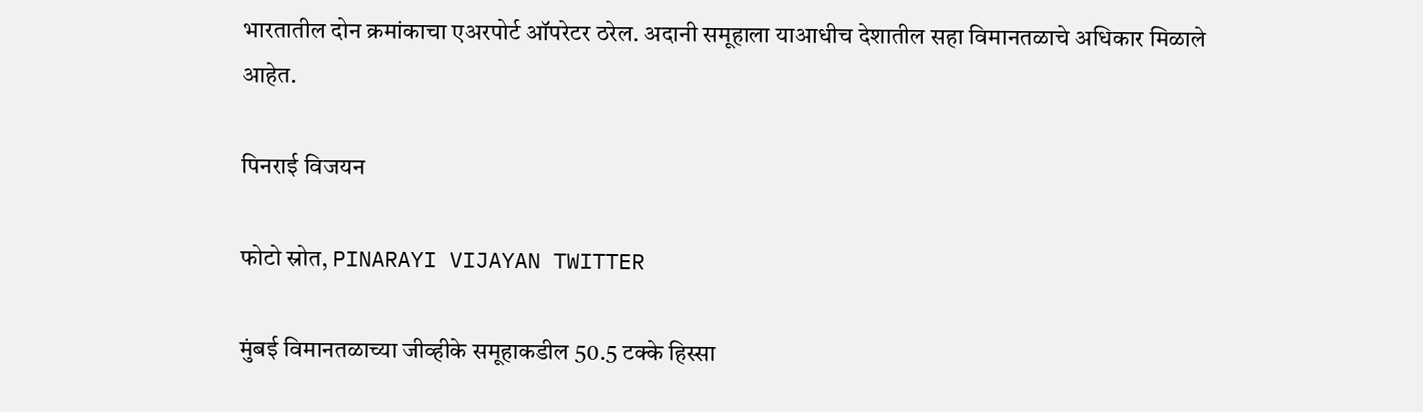भारतातील दोन क्रमांकाचा एअरपोर्ट ऑपरेटर ठरेल. अदानी समूहाला याआधीच देशातील सहा विमानतळाचे अधिकार मिळाले आहेत.

पिनराई विजयन

फोटो स्रोत, PINARAYI VIJAYAN TWITTER

मुंबई विमानतळाच्या जीव्हीके समूहाकडील 50.5 टक्के हिस्सा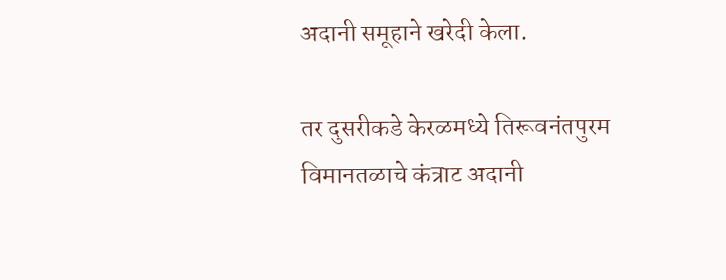अदानी समूहाने खरेदी केला.

तर दुसरीकडे केरळमध्ये तिरूवनंतपुरम विमानतळाचे कंत्राट अदानी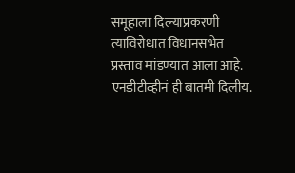समूहाला दिल्याप्रकरणी त्याविरोधात विधानसभेत प्रस्ताव मांडण्यात आला आहे. एनडीटीव्हीनं ही बातमी दिलीय.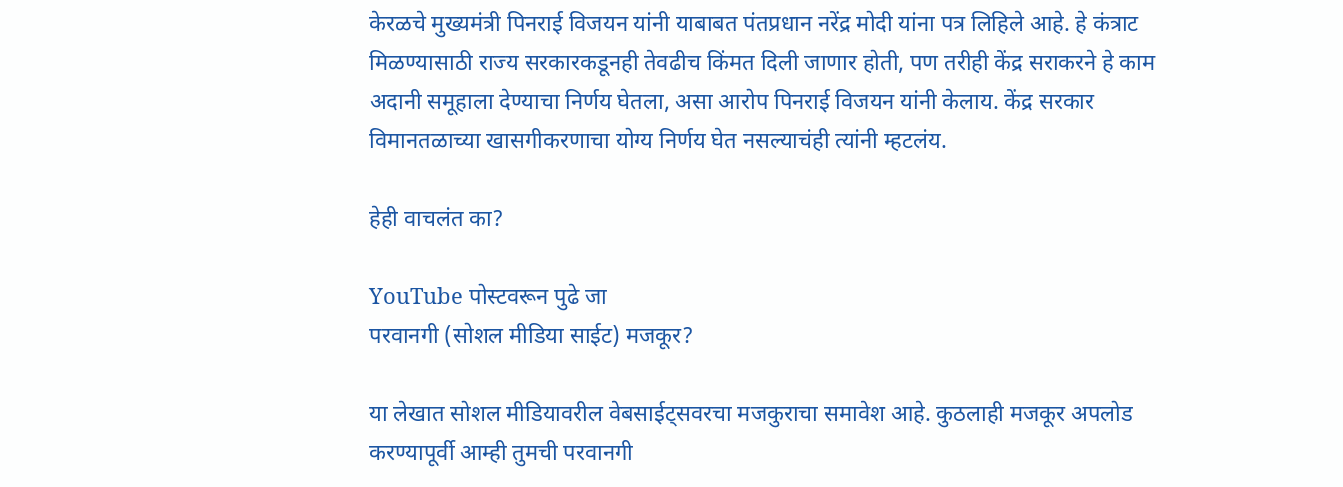केरळचे मुख्यमंत्री पिनराई विजयन यांनी याबाबत पंतप्रधान नरेंद्र मोदी यांना पत्र लिहिले आहे. हे कंत्राट मिळण्यासाठी राज्य सरकारकडूनही तेवढीच किंमत दिली जाणार होती, पण तरीही केंद्र सराकरने हे काम अदानी समूहाला देण्याचा निर्णय घेतला, असा आरोप पिनराई विजयन यांनी केलाय. केंद्र सरकार विमानतळाच्या खासगीकरणाचा योग्य निर्णय घेत नसल्याचंही त्यांनी म्हटलंय.

हेही वाचलंत का?

YouTube पोस्टवरून पुढे जा
परवानगी (सोशल मीडिया साईट) मजकूर?

या लेखात सोशल मीडियावरील वेबसाईट्सवरचा मजकुराचा समावेश आहे. कुठलाही मजकूर अपलोड करण्यापूर्वी आम्ही तुमची परवानगी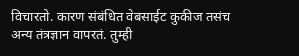विचारतो. कारण संबंधित वेबसाईट कुकीज तसंच अन्य तंत्रज्ञान वापरतं. तुम्ही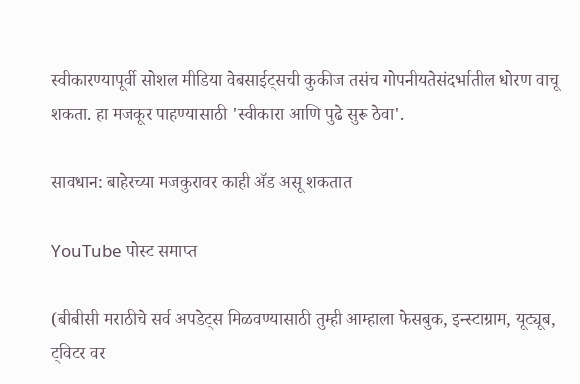स्वीकारण्यापूर्वी सोशल मीडिया वेबसाईट्सची कुकीज तसंच गोपनीयतेसंदर्भातील धोरण वाचू शकता. हा मजकूर पाहण्यासाठी 'स्वीकारा आणि पुढे सुरू ठेवा'.

सावधान: बाहेरच्या मजकुरावर काही ॲड असू शकतात

YouTube पोस्ट समाप्त

(बीबीसी मराठीचे सर्व अपडेट्स मिळवण्यासाठी तुम्ही आम्हाला फेसबुक, इन्स्टाग्राम, यूट्यूब, ट्विटर वर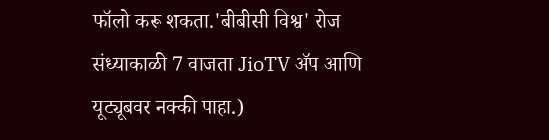फॉलो करू शकता.'बीबीसी विश्व' रोज संध्याकाळी 7 वाजता JioTV ॲप आणि यूट्यूबवर नक्की पाहा.)